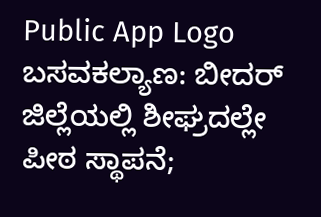Public App Logo
ಬಸವಕಲ್ಯಾಣ: ಬೀದರ್ ಜಿಲ್ಲೆಯಲ್ಲಿ ಶೀಘ್ರದಲ್ಲೇ ಪೀಠ ಸ್ಥಾಪನೆ;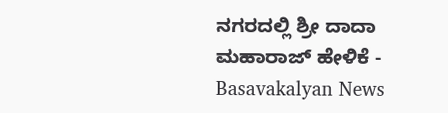ನಗರದಲ್ಲಿ ಶ್ರೀ ದಾದಾ ಮಹಾರಾಜ್ ಹೇಳಿಕೆ - Basavakalyan News